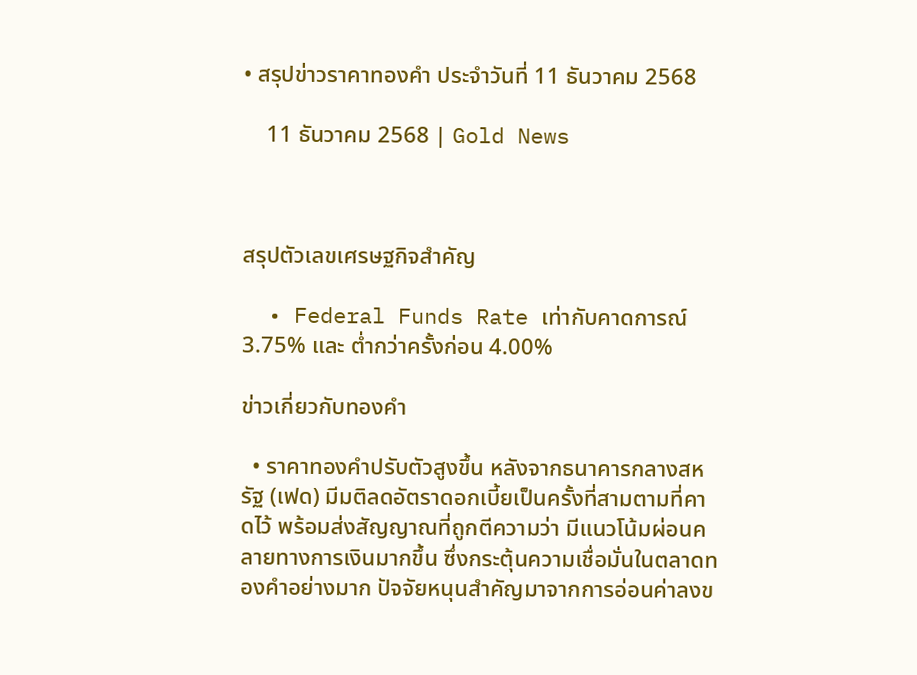• สรุปข่าวราคาทองคำ ประจำวันที่ 11 ธันวาคม 2568

    11 ธันวาคม 2568 | Gold News



สรุปตัวเลขเศรษฐกิจสำคัญ

  • Federal Funds Rate เท่ากับคาดการณ์ 3.75% และ ต่ำกว่าครั้งก่อน 4.00%

ข่าวเกี่ยวกับทองคำ

  • ราคาทองคำปรับตัวสูงขึ้น หลังจากธนาคารกลางสหรัฐ (เฟด) มีมติลดอัตราดอกเบี้ยเป็นครั้งที่สามตามที่คาดไว้ พร้อมส่งสัญญาณที่ถูกตีความว่า มีแนวโน้มผ่อนคลายทางการเงินมากขึ้น ซึ่งกระตุ้นความเชื่อมั่นในตลาดทองคำอย่างมาก ปัจจัยหนุนสำคัญมาจากการอ่อนค่าลงข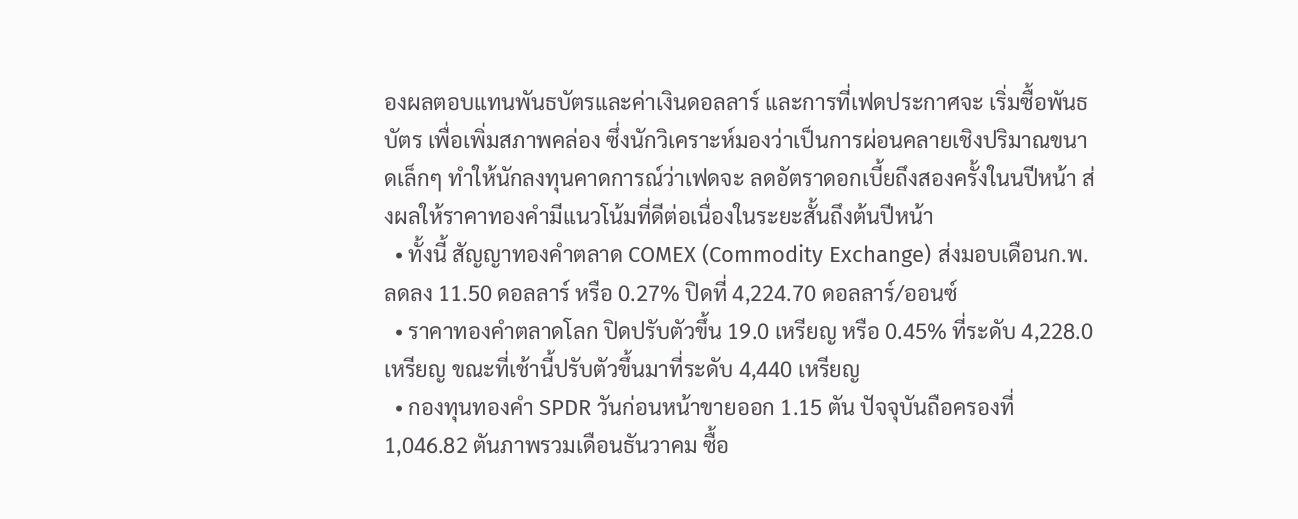องผลตอบแทนพันธบัตรและค่าเงินดอลลาร์ และการที่เฟดประกาศจะ เริ่มซื้อพันธบัตร เพื่อเพิ่มสภาพคล่อง ซึ่งนักวิเคราะห์มองว่าเป็นการผ่อนคลายเชิงปริมาณขนาดเล็กๆ ทำให้นักลงทุนคาดการณ์ว่าเฟดจะ ลดอัตราดอกเบี้ยถึงสองครั้งในนปีหน้า ส่งผลให้ราคาทองคำมีแนวโน้มที่ดีต่อเนื่องในระยะสั้นถึงต้นปีหน้า
  • ทั้งนี้ สัญญาทองคำตลาด COMEX (Commodity Exchange) ส่งมอบเดือนก.พ. ลดลง 11.50 ดอลลาร์ หรือ 0.27% ปิดที่ 4,224.70 ดอลลาร์/ออนซ์
  • ราคาทองคำตลาดโลก ปิดปรับตัวขึ้น 19.0 เหรียญ หรือ 0.45% ที่ระดับ 4,228.0 เหรียญ ขณะที่เช้านี้ปรับตัวขึ้นมาที่ระดับ 4,440 เหรียญ
  • กองทุนทองคำ SPDR วันก่อนหน้าขายออก 1.15 ตัน ปัจจุบันถือครองที่ 1,046.82 ตันภาพรวมเดือนธันวาคม ซื้อ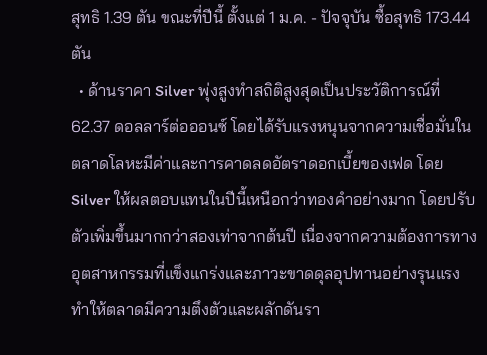สุทธิ 1.39 ตัน ขณะที่ปีนี้ ตั้งแต่ 1 ม.ค. - ปัจจุบัน ซื้อสุทธิ 173.44 ตัน
  • ด้านราคา Silver พุ่งสูงทำสถิติสูงสุดเป็นประวัติการณ์ที่ 62.37 ดอลลาร์ต่อออนซ์ โดยได้รับแรงหนุนจากความเชื่อมั่นในตลาดโลหะมีค่าและการคาดลดอัตราดอกเบี้ยของเฟด โดย Silver ให้ผลตอบแทนในปีนี้เหนือกว่าทองคำอย่างมาก โดยปรับตัวเพิ่มขึ้นมากกว่าสองเท่าจากต้นปี เนื่องจากความต้องการทางอุตสาหกรรมที่แข็งแกร่งและภาวะขาดดุลอุปทานอย่างรุนแรง ทำให้ตลาดมีความตึงตัวและผลักดันรา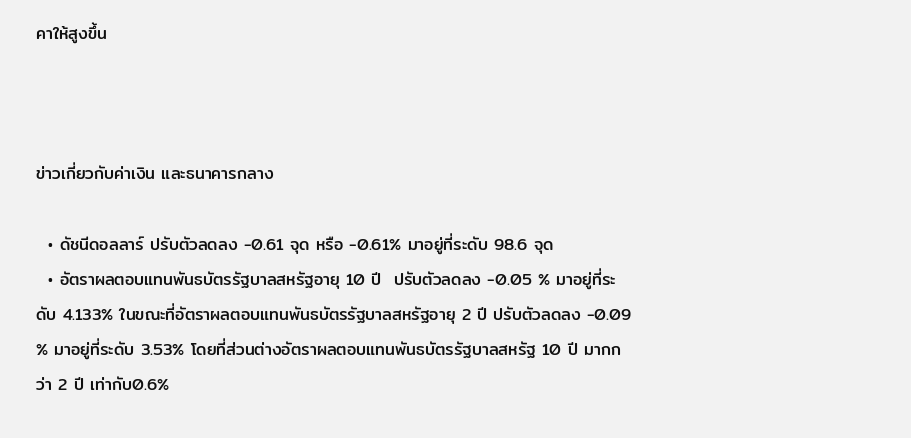คาให้สูงขึ้น



ข่าวเกี่ยวกับค่าเงิน และธนาคารกลาง

  • ดัชนีดอลลาร์ ปรับตัวลดลง -0.61 จุด หรือ -0.61% มาอยู่ที่ระดับ 98.6 จุด
  • อัตราผลตอบแทนพันธบัตรรัฐบาลสหรัฐอายุ 10 ปี  ปรับตัวลดลง -0.05 % มาอยู่ที่ระดับ 4.133% ในขณะที่อัตราผลตอบแทนพันธบัตรรัฐบาลสหรัฐอายุ 2 ปี ปรับตัวลดลง -0.09 % มาอยู่ที่ระดับ 3.53% โดยที่ส่วนต่างอัตราผลตอบแทนพันธบัตรรัฐบาลสหรัฐ 10 ปี มากกว่า 2 ปี เท่ากับ0.6%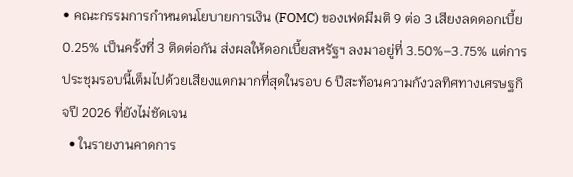• คณะกรรมการกำหนดนโยบายการเงิน (FOMC) ของเฟดมีมติ 9 ต่อ 3 เสียงลดดอกเบี้ย 0.25% เป็นครั้งที่ 3 ติดต่อกัน ส่งผลให้ดอกเบี้ยสหรัฐฯ ลงมาอยู่ที่ 3.50%–3.75% แต่การประชุมรอบนี้เต็มไปด้วยเสียงแตกมากที่สุดในรอบ 6 ปีสะท้อนความกังวลทิศทางเศรษฐกิจปี 2026 ที่ยังไม่ชัดเจน
  • ในรายงานคาดการ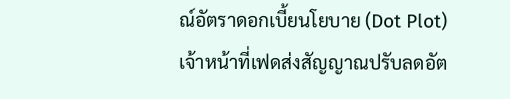ณ์อัตราดอกเบี้ยนโยบาย (Dot Plot) เจ้าหน้าที่เฟดส่งสัญญาณปรับลดอัต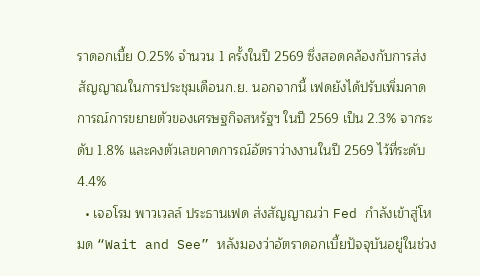ราดอกเบี้ย 0.25% จำนวน 1 ครั้งในปี 2569 ซึ่งสอดคล้องกับการส่งสัญญาณในการประชุมเดือนก.ย. นอกจากนี้ เฟดยังได้ปรับเพิ่มคาดการณ์การขยายตัวของเศรษฐกิจสหรัฐฯ ในปี 2569 เป็น 2.3% จากระดับ 1.8% และคงตัวเลขคาดการณ์อัตราว่างงานในปี 2569 ไว้ที่ระดับ 4.4%
  • เจอโรม พาวเวลล์ ประธานเฟด ส่งสัญญาณว่า Fed กำลังเข้าสู่โหมด “Wait and See” หลังมองว่าอัตราดอกเบี้ยปัจจุบันอยู่ในช่วง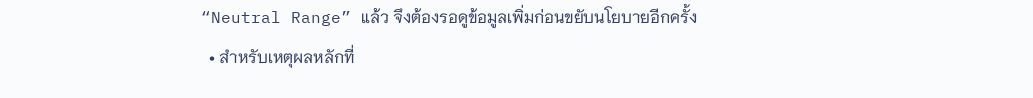“Neutral Range” แล้ว จึงต้องรอดูข้อมูลเพิ่มก่อนขยับนโยบายอีกครั้ง
  • สำหรับเหตุผลหลักที่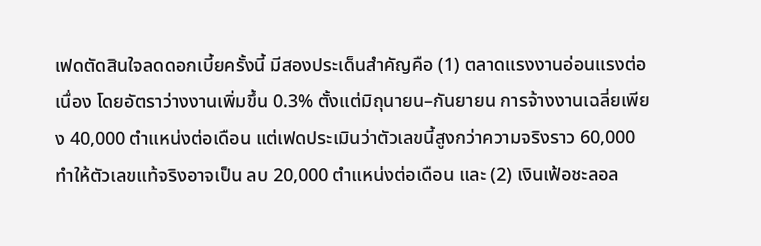เฟดตัดสินใจลดดอกเบี้ยครั้งนี้ มีสองประเด็นสำคัญคือ (1) ตลาดแรงงานอ่อนแรงต่อเนื่อง โดยอัตราว่างงานเพิ่มขึ้น 0.3% ตั้งแต่มิถุนายน–กันยายน การจ้างงานเฉลี่ยเพียง 40,000 ตำแหน่งต่อเดือน แต่เฟดประเมินว่าตัวเลขนี้สูงกว่าความจริงราว 60,000 ทำให้ตัวเลขแท้จริงอาจเป็น ลบ 20,000 ตำแหน่งต่อเดือน และ (2) เงินเฟ้อชะลอล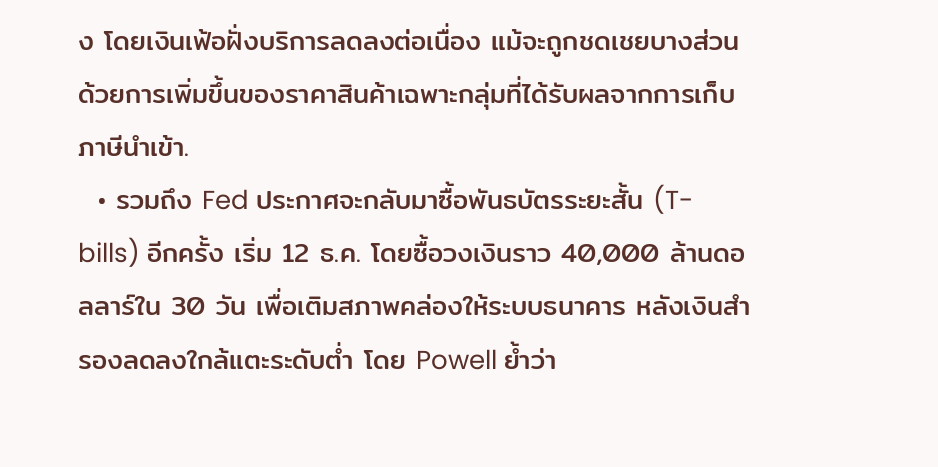ง โดยเงินเฟ้อฝั่งบริการลดลงต่อเนื่อง แม้จะถูกชดเชยบางส่วนด้วยการเพิ่มขึ้นของราคาสินค้าเฉพาะกลุ่มที่ได้รับผลจากการเก็บภาษีนำเข้า.
  • รวมถึง Fed ประกาศจะกลับมาซื้อพันธบัตรระยะสั้น (T-bills) อีกครั้ง เริ่ม 12 ธ.ค. โดยซื้อวงเงินราว 40,000 ล้านดอลลาร์ใน 30 วัน เพื่อเติมสภาพคล่องให้ระบบธนาคาร หลังเงินสำรองลดลงใกล้แตะระดับต่ำ โดย Powell ย้ำว่า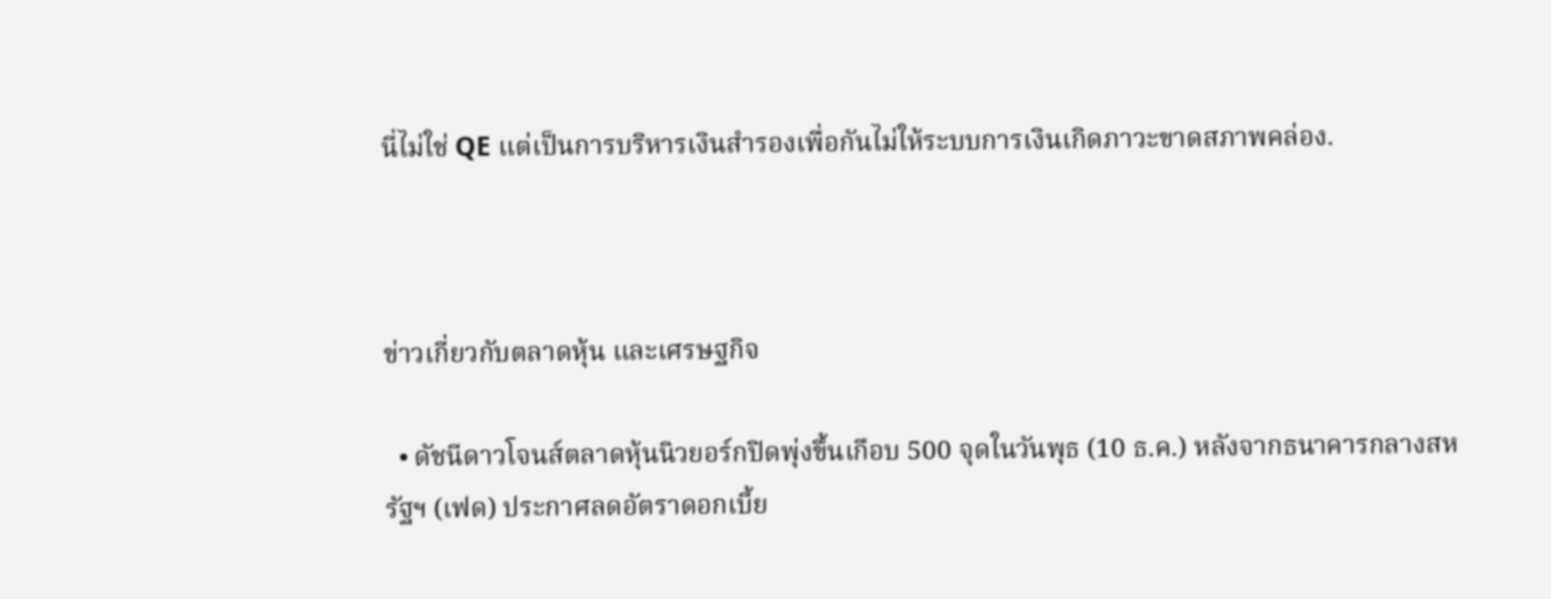นี่ไม่ใช่ QE แต่เป็นการบริหารเงินสำรองเพื่อกันไม่ให้ระบบการเงินเกิดภาวะขาดสภาพคล่อง.



ข่าวเกี่ยวกับตลาดหุ้น และเศรษฐกิจ

  • ดัชนีดาวโจนส์ตลาดหุ้นนิวยอร์กปิดพุ่งขึ้นเกือบ 500 จุดในวันพุธ (10 ธ.ค.) หลังจากธนาคารกลางสหรัฐฯ (เฟด) ประกาศลดอัตราดอกเบี้ย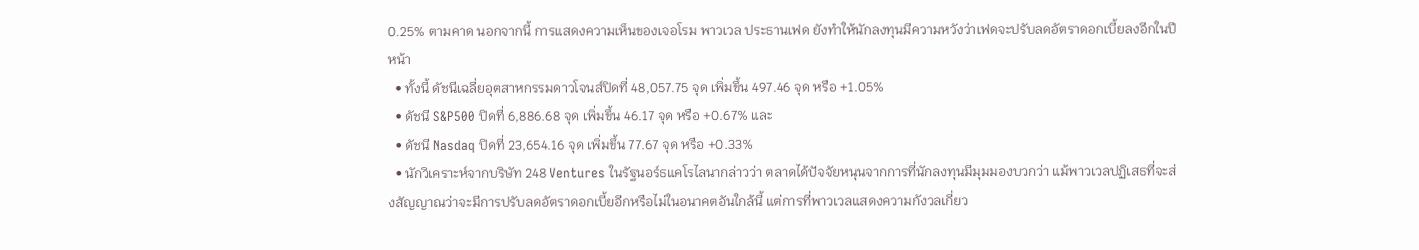0.25% ตามคาด นอกจากนี้ การแสดงความเห็นของเจอโรม พาวเวล ประธานเฟด ยังทำให้นักลงทุนมีความหวังว่าเฟดจะปรับลดอัตราดอกเบี้ยลงอีกในปีหน้า
  • ทั้งนี้ ดัชนีเฉลี่ยอุตสาหกรรมดาวโจนส์ปิดที่ 48,057.75 จุด เพิ่มขึ้น 497.46 จุด หรือ +1.05%
  • ดัชนี S&P500 ปิดที่ 6,886.68 จุด เพิ่มขึ้น 46.17 จุด หรือ +0.67% และ
  • ดัชนี Nasdaq ปิดที่ 23,654.16 จุด เพิ่มขึ้น 77.67 จุด หรือ +0.33%
  • นักวิเคราะห์จากบริษัท 248 Ventures ในรัฐนอร์ธแคโรไลนากล่าวว่า ตลาดได้ปัจจัยหนุนจากการที่นักลงทุนมีมุมมองบวกว่า แม้พาวเวลปฏิเสธที่จะส่งสัญญาณว่าจะมีการปรับลดอัตราดอกเบี้ยอีกหรือไม่ในอนาคตอันใกล้นี้ แต่การที่พาวเวลแสดงความกังวลเกี่ยว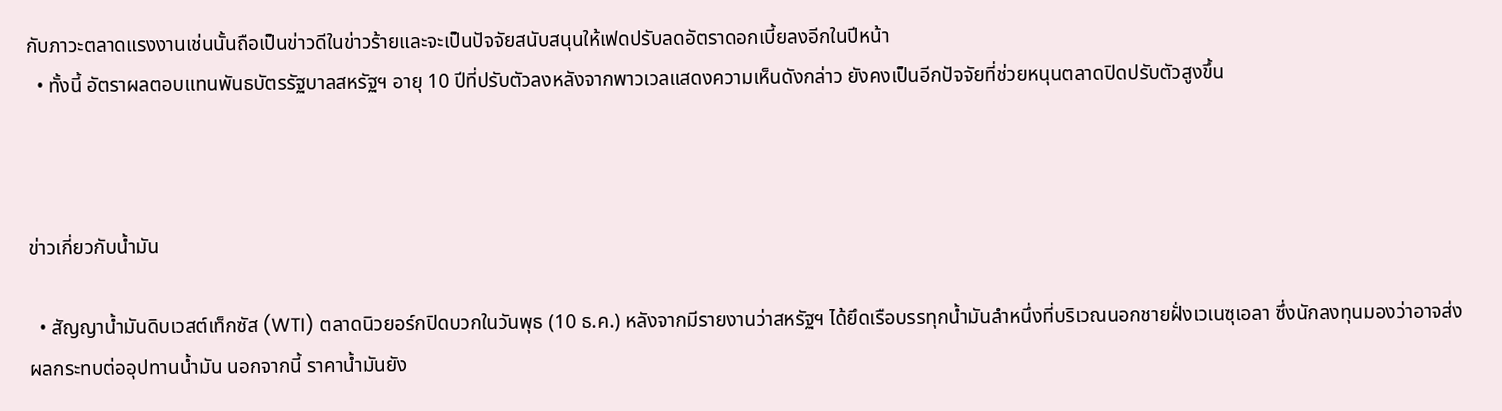กับภาวะตลาดแรงงานเช่นนั้นถือเป็นข่าวดีในข่าวร้ายและจะเป็นปัจจัยสนับสนุนให้เฟดปรับลดอัตราดอกเบี้ยลงอีกในปีหน้า
  • ทั้งนี้ อัตราผลตอบแทนพันธบัตรรัฐบาลสหรัฐฯ อายุ 10 ปีที่ปรับตัวลงหลังจากพาวเวลแสดงความเห็นดังกล่าว ยังคงเป็นอีกปัจจัยที่ช่วยหนุนตลาดปิดปรับตัวสูงขึ้น



ข่าวเกี่ยวกับน้ำมัน

  • สัญญาน้ำมันดิบเวสต์เท็กซัส (WTI) ตลาดนิวยอร์กปิดบวกในวันพุธ (10 ธ.ค.) หลังจากมีรายงานว่าสหรัฐฯ ได้ยึดเรือบรรทุกน้ำมันลำหนึ่งที่บริเวณนอกชายฝั่งเวเนซุเอลา ซึ่งนักลงทุนมองว่าอาจส่งผลกระทบต่ออุปทานน้ำมัน นอกจากนี้ ราคาน้ำมันยัง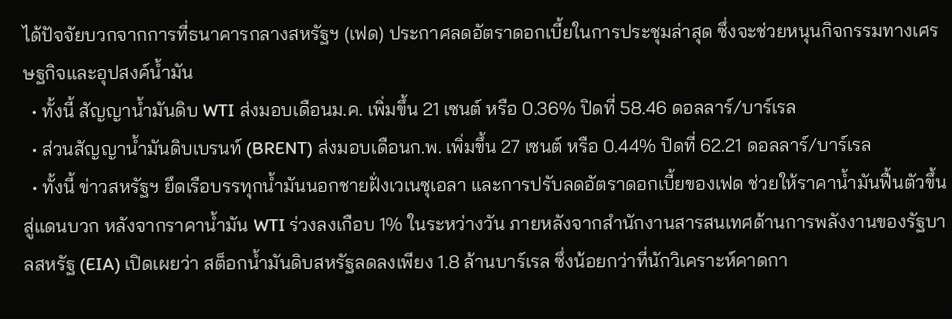ได้ปัจจัยบวกจากการที่ธนาคารกลางสหรัฐฯ (เฟด) ประกาศลดอัตราดอกเบี้ยในการประชุมล่าสุด ซึ่งจะช่วยหนุนกิจกรรมทางเศรษฐกิจและอุปสงค์น้ำมัน
  • ทั้งนี้ สัญญาน้ำมันดิบ WTI ส่งมอบเดือนม.ค. เพิ่มขึ้น 21 เซนต์ หรือ 0.36% ปิดที่ 58.46 ดอลลาร์/บาร์เรล
  • ส่วนสัญญาน้ำมันดิบเบรนท์ (BRENT) ส่งมอบเดือนก.พ. เพิ่มขึ้น 27 เซนต์ หรือ 0.44% ปิดที่ 62.21 ดอลลาร์/บาร์เรล
  • ทั้งนี้ ข่าวสหรัฐฯ ยึดเรือบรรทุกน้ำมันนอกชายฝั่งเวเนซุเอลา และการปรับลดอัตราดอกเบี้ยของเฟด ช่วยให้ราคาน้ำมันฟื้นตัวขึ้นสู่แดนบวก หลังจากราคาน้ำมัน WTI ร่วงลงเกือบ 1% ในระหว่างวัน ภายหลังจากสำนักงานสารสนเทศด้านการพลังงานของรัฐบาลสหรัฐ (EIA) เปิดเผยว่า สต็อกน้ำมันดิบสหรัฐลดลงเพียง 1.8 ล้านบาร์เรล ซึ่งน้อยกว่าที่นักวิเคราะห์คาดกา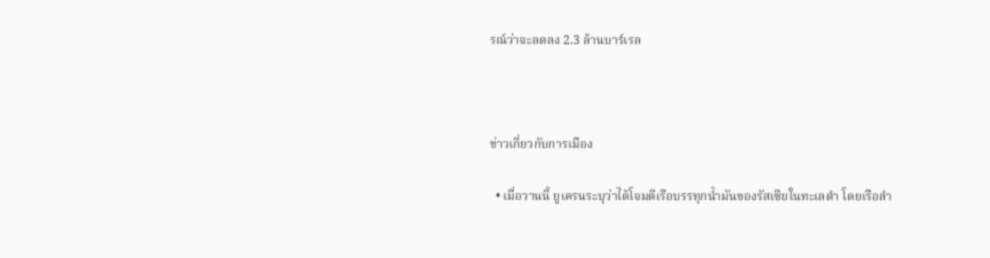รณ์ว่าจะลดลง 2.3 ล้านบาร์เรล



ข่าวเกี่ยวกับการเมือง

  • เมื่อวานนี้ ยูเครนระบุว่าได้โจมตีเรือบรรทุกน้ำมันของรัสเซียในทะเลดำ โดยเรือลำ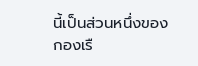นี้เป็นส่วนหนึ่งของกองเรื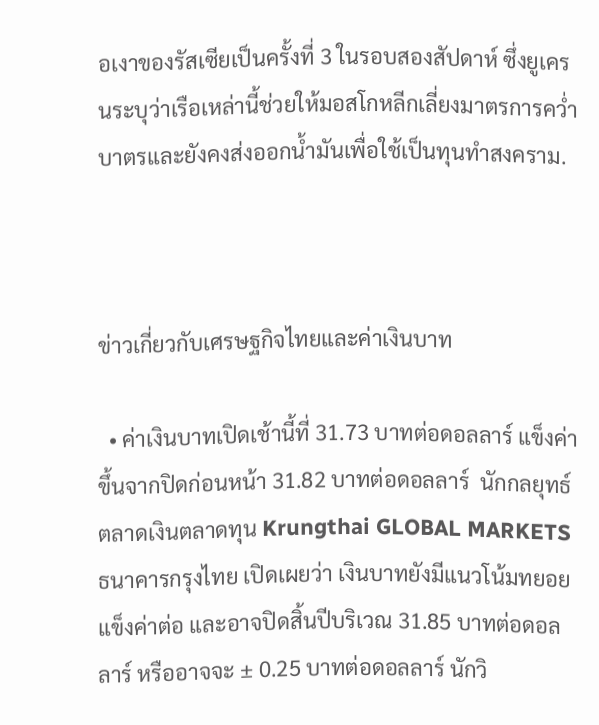อเงาของรัสเซียเป็นครั้งที่ 3 ในรอบสองสัปดาห์ ซึ่งยูเครนระบุว่าเรือเหล่านี้ช่วยให้มอสโกหลีกเลี่ยงมาตรการคว่ำบาตรและยังคงส่งออกน้ำมันเพื่อใช้เป็นทุนทำสงคราม.



ข่าวเกี่ยวกับเศรษฐกิจไทยและค่าเงินบาท

  • ค่าเงินบาทเปิดเช้านี้ที่ 31.73 บาทต่อดอลลาร์ แข็งค่าขึ้นจากปิดก่อนหน้า 31.82 บาทต่อดอลลาร์  นักกลยุทธ์ตลาดเงินตลาดทุน Krungthai GLOBAL MARKETS ธนาคารกรุงไทย เปิดเผยว่า เงินบาทยังมีแนวโน้มทยอยแข็งค่าต่อ และอาจปิดสิ้นปีบริเวณ 31.85 บาทต่อดอลลาร์ หรืออาจจะ ± 0.25 บาทต่อดอลลาร์ นักวิ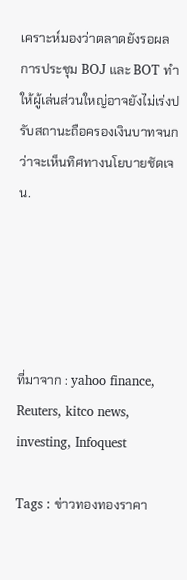เคราะห์มองว่าตลาดยังรอผลการประชุม BOJ และ BOT ทำให้ผู้เล่นส่วนใหญ่อาจยังไม่เร่งปรับสถานะถือครองเงินบาทจนกว่าจะเห็นทิศทางนโยบายชัดเจน.





ที่มาจาก : yahoo finance, Reuters, kitco news, investing, Infoquest

Tags : ข่าวทองทองราคา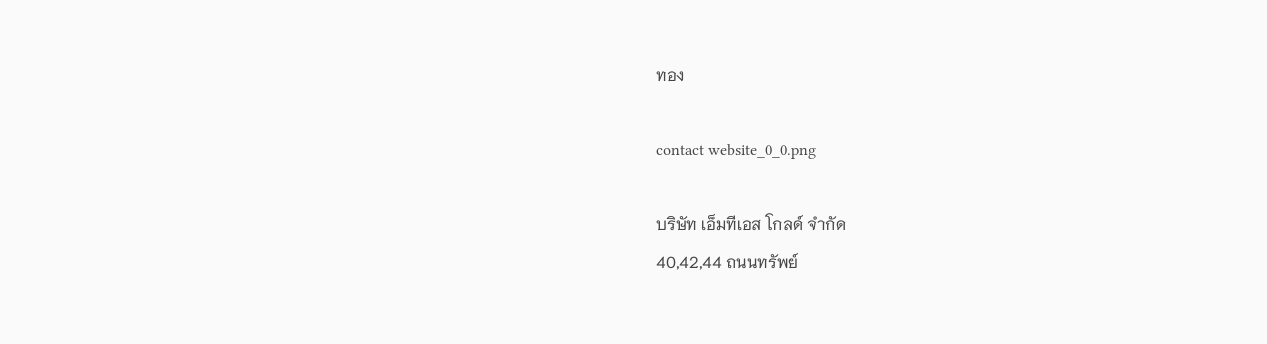ทอง

contact website_0_0.png

บริษัท เอ็มทีเอส โกลด์ จำกัด
40,42,44 ถนนทรัพย์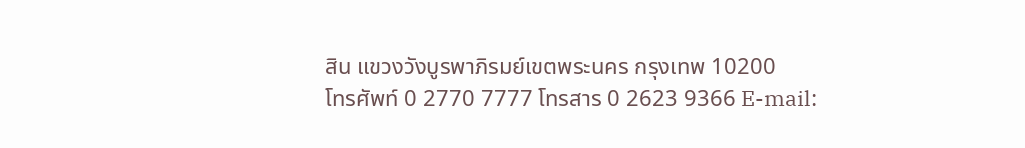สิน แขวงวังบูรพาภิรมย์เขตพระนคร กรุงเทพ 10200
โทรศัพท์ 0 2770 7777 โทรสาร 0 2623 9366 E-mail: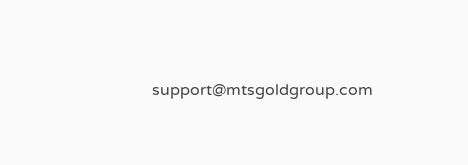support@mtsgoldgroup.com